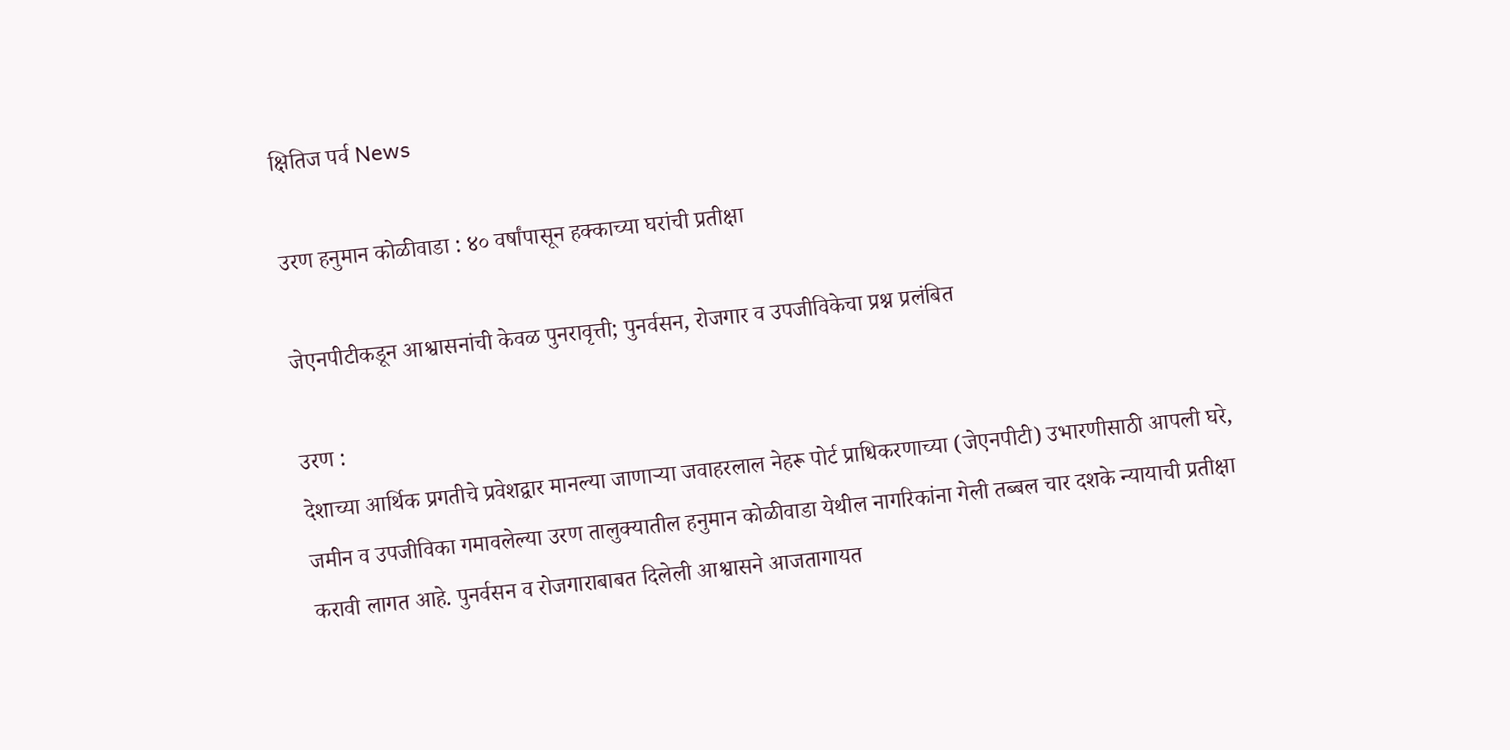क्षितिज पर्व News

उरण हनुमान कोळीवाडा : ४० वर्षांपासून हक्काच्या घरांची प्रतीक्षा

जेएनपीटीकडून आश्वासनांची केवळ पुनरावृत्ती; पुनर्वसन, रोजगार व उपजीविकेचा प्रश्न प्रलंबित

उरण :
देशाच्या आर्थिक प्रगतीचे प्रवेशद्वार मानल्या जाणाऱ्या जवाहरलाल नेहरू पोर्ट प्राधिकरणाच्या (जेएनपीटी) उभारणीसाठी आपली घरे, जमीन व उपजीविका गमावलेल्या उरण तालुक्यातील हनुमान कोळीवाडा येथील नागरिकांना गेली तब्बल चार दशके न्यायाची प्रतीक्षा करावी लागत आहे. पुनर्वसन व रोजगाराबाबत दिलेली आश्वासने आजतागायत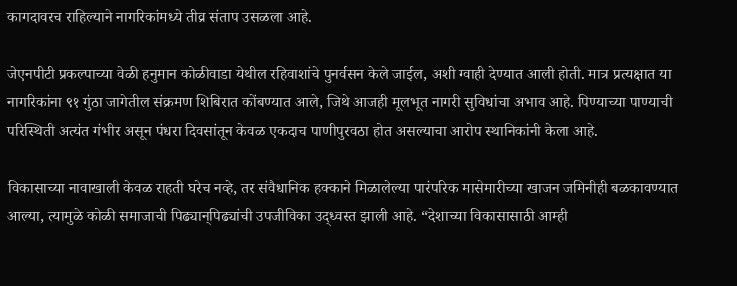कागदावरच राहिल्याने नागरिकांमध्ये तीव्र संताप उसळला आहे.

जेएनपीटी प्रकल्पाच्या वेळी हनुमान कोळीवाडा येथील रहिवाशांचे पुनर्वसन केले जाईल, अशी ग्वाही देण्यात आली होती. मात्र प्रत्यक्षात या नागरिकांना ९१ गुंठा जागेतील संक्रमण शिबिरात कोंबण्यात आले, जिथे आजही मूलभूत नागरी सुविधांचा अभाव आहे. पिण्याच्या पाण्याची परिस्थिती अत्यंत गंभीर असून पंधरा दिवसांतून केवळ एकदाच पाणीपुरवठा होत असल्याचा आरोप स्थानिकांनी केला आहे.

विकासाच्या नावाखाली केवळ राहती घरेच नव्हे, तर संवैधानिक हक्काने मिळालेल्या पारंपरिक मासेमारीच्या खाजन जमिनीही बळकावण्यात आल्या, त्यामुळे कोळी समाजाची पिढ्यान्‌पिढ्यांची उपजीविका उद्ध्वस्त झाली आहे. “देशाच्या विकासासाठी आम्ही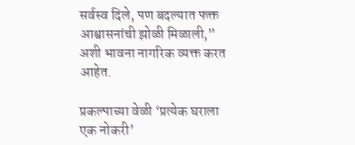सर्वस्व दिले, पण बदल्यात फक्त आश्वासनांची झोळी मिळाली,” अशी भावना नागरिक व्यक्त करत आहेत.

प्रकल्पाच्या वेळी ‘प्रत्येक घराला एक नोकरी’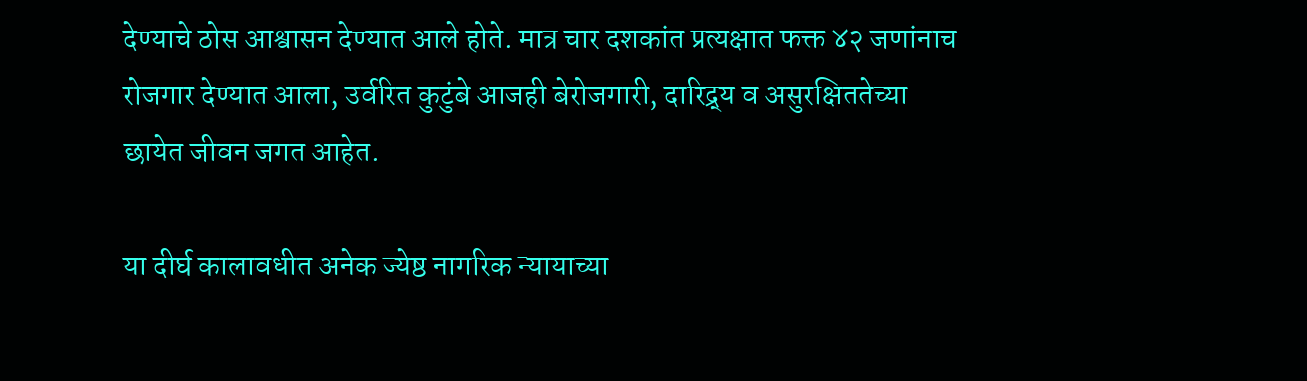देण्याचे ठोस आश्वासन देण्यात आले होते. मात्र चार दशकांत प्रत्यक्षात फक्त ४२ जणांनाच रोजगार देण्यात आला, उर्वरित कुटुंबे आजही बेरोजगारी, दारिद्र्य व असुरक्षिततेच्या छायेत जीवन जगत आहेत.

या दीर्घ कालावधीत अनेक ज्येष्ठ नागरिक न्यायाच्या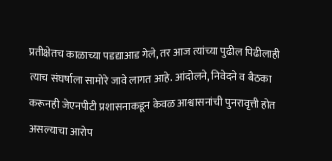प्रतीक्षेतच काळाच्या पडद्याआड गेले, तर आज त्यांच्या पुढील पिढीलाही त्याच संघर्षाला सामोरे जावे लागत आहे. आंदोलने, निवेदने व बैठका करूनही जेएनपीटी प्रशासनाकडून केवळ आश्वासनांची पुनरावृत्ती होत असल्याचा आरोप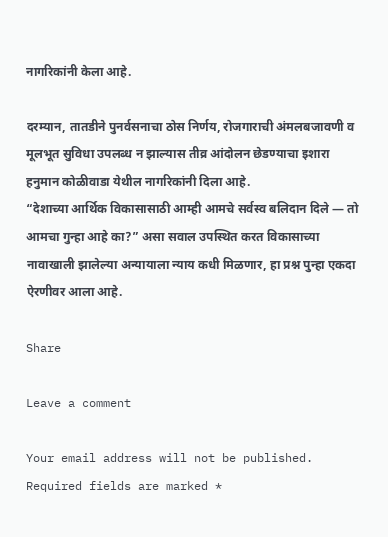नागरिकांनी केला आहे.

दरम्यान, तातडीने पुनर्वसनाचा ठोस निर्णय, रोजगाराची अंमलबजावणी व मूलभूत सुविधा उपलब्ध न झाल्यास तीव्र आंदोलन छेडण्याचा इशारा हनुमान कोळीवाडा येथील नागरिकांनी दिला आहे.
“देशाच्या आर्थिक विकासासाठी आम्ही आमचे सर्वस्व बलिदान दिले — तो आमचा गुन्हा आहे का?” असा सवाल उपस्थित करत विकासाच्या नावाखाली झालेल्या अन्यायाला न्याय कधी मिळणार, हा प्रश्न पुन्हा एकदा ऐरणीवर आला आहे.

Share

Leave a comment

Your email address will not be published. Required fields are marked *